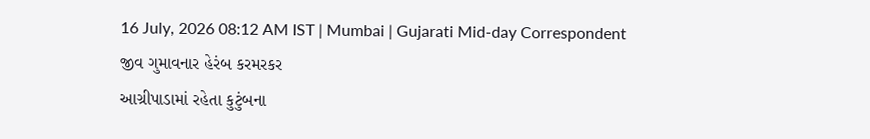16 July, 2026 08:12 AM IST | Mumbai | Gujarati Mid-day Correspondent
જીવ ગુમાવનાર હેરંબ કરમરકર
આગ્રીપાડામાં રહેતા કુટુંબના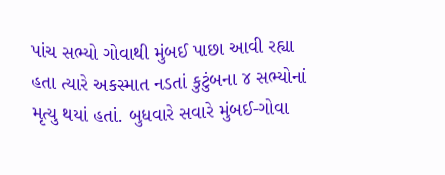પાંચ સભ્યો ગોવાથી મુંબઈ પાછા આવી રહ્યા હતા ત્યારે અકસ્માત નડતાં કુટુંબના ૪ સભ્યોનાં મૃત્યુ થયાં હતાં. બુધવારે સવારે મુંબઈ-ગોવા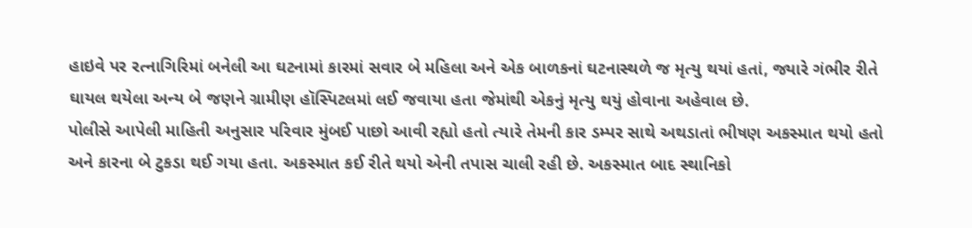હાઇવે પર રત્નાગિરિમાં બનેલી આ ઘટનામાં કારમાં સવાર બે મહિલા અને એક બાળકનાં ઘટનાસ્થળે જ મૃત્યુ થયાં હતાં, જ્યારે ગંભીર રીતે ઘાયલ થયેલા અન્ય બે જણને ગ્રામીણ હૉસ્પિટલમાં લઈ જવાયા હતા જેમાંથી એકનું મૃત્યુ થયું હોવાના અહેવાલ છે.
પોલીસે આપેલી માહિતી અનુસાર પરિવાર મુંબઈ પાછો આવી રહ્યો હતો ત્યારે તેમની કાર ડમ્પર સાથે અથડાતાં ભીષણ અકસ્માત થયો હતો અને કારના બે ટુકડા થઈ ગયા હતા. અકસ્માત કઈ રીતે થયો એની તપાસ ચાલી રહી છે. અકસ્માત બાદ સ્થાનિકો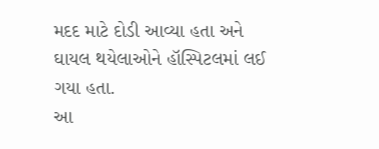મદદ માટે દોડી આવ્યા હતા અને ઘાયલ થયેલાઓને હૉસ્પિટલમાં લઈ ગયા હતા.
આ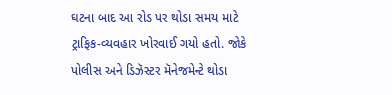ઘટના બાદ આ રોડ પર થોડા સમય માટે ટ્રાફિક-વ્યવહાર ખોરવાઈ ગયો હતો. જોકે પોલીસ અને ડિઝૅસ્ટર મૅનેજમેન્ટે થોડા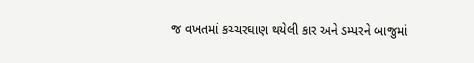જ વખતમાં કચ્ચરઘાણ થયેલી કાર અને ડમ્પરને બાજુમાં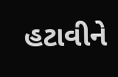હટાવીને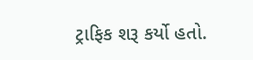ટ્રાફિક શરૂ કર્યો હતો.